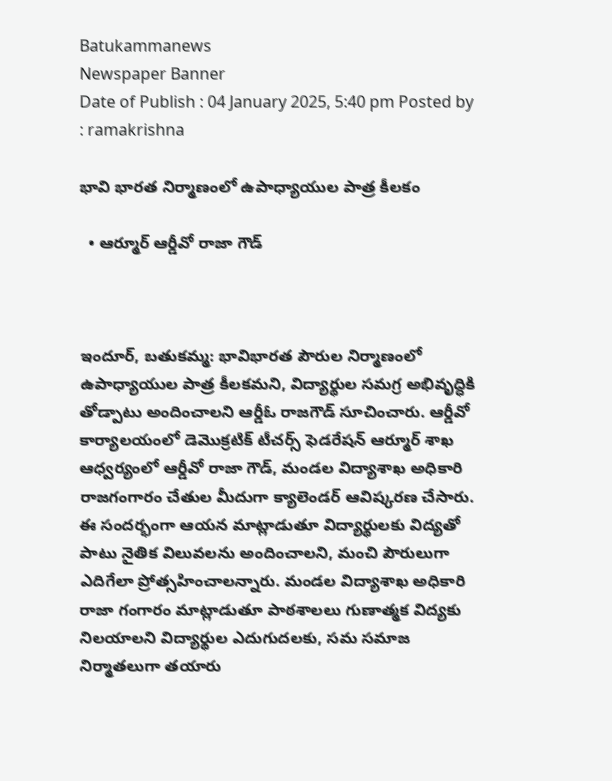Batukammanews
Newspaper Banner
Date of Publish : 04 January 2025, 5:40 pm Posted by : ramakrishna

భావి భారత నిర్మాణంలో ఉపాధ్యాయుల పాత్ర కీలకం

  • ఆర్మూర్ ఆర్డీవో రాజా గౌడ్



ఇందూర్, బతుకమ్మ: భావిభారత పౌరుల నిర్మాణంలో ఉపాధ్యాయుల పాత్ర కీలకమని, విద్యార్థుల సమగ్ర అభివృద్ధికి తోడ్పాటు అందించాలని ఆర్డీఓ రాజగౌడ్ సూచించారు. ఆర్డీవో కార్యాలయంలో డెమొక్రటిక్ టీచర్స్ ఫెడరేషన్ ఆర్మూర్ శాఖ ఆధ్వర్యంలో ఆర్డీవో రాజా గౌడ్, మండల విద్యాశాఖ అధికారి రాజగంగారం చేతుల మీదుగా క్యాలెండర్ ఆవిష్కరణ చేసారు. ఈ సందర్భంగా ఆయన మాట్లాడుతూ విద్యార్థులకు విద్యతో పాటు నైతిక విలువలను అందించాలని, మంచి పౌరులుగా ఎదిగేలా ప్రోత్సహించాలన్నారు. మండల విద్యాశాఖ అధికారి రాజా గంగారం మాట్లాడుతూ పాఠశాలలు గుణాత్మక విద్యకు నిలయాలని విద్యార్థుల ఎదుగుదలకు, సమ సమాజ నిర్మాతలుగా తయారు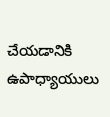చేయడానికి ఉపాధ్యాయులు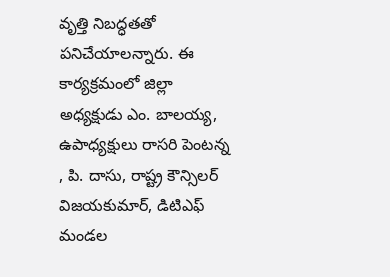వృత్తి నిబద్ధతతో పనిచేయాలన్నారు. ఈ కార్యక్రమంలో జిల్లా అధ్యక్షుడు ఎం. బాలయ్య, ఉపాధ్యక్షులు రాసరి పెంటన్న , పి. దాసు, రాష్ట్ర కౌన్సిలర్ విజయకుమార్, డిటిఎఫ్ మండల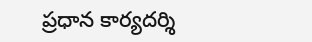ప్రధాన కార్యదర్శి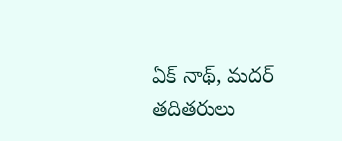ఏక్ నాథ్, మదర్ తదితరులు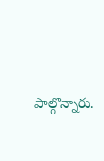పాల్గొన్నారు.